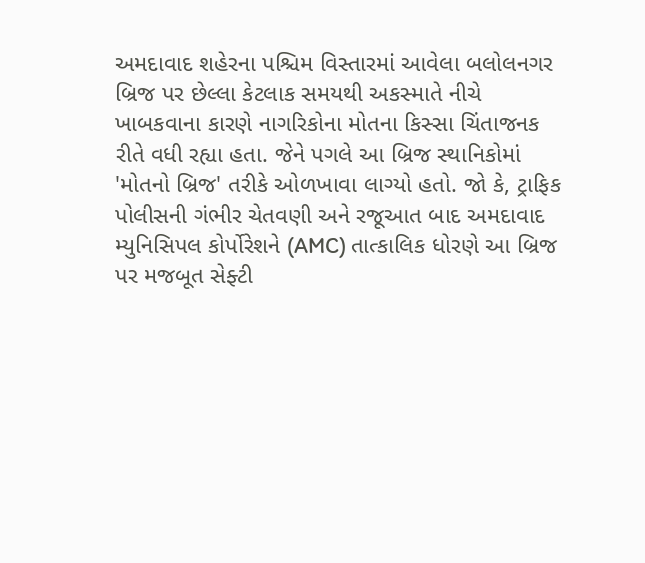અમદાવાદ શહેરના પશ્ચિમ વિસ્તારમાં આવેલા બલોલનગર બ્રિજ પર છેલ્લા કેટલાક સમયથી અકસ્માતે નીચે ખાબકવાના કારણે નાગરિકોના મોતના કિસ્સા ચિંતાજનક રીતે વધી રહ્યા હતા. જેને પગલે આ બ્રિજ સ્થાનિકોમાં 'મોતનો બ્રિજ' તરીકે ઓળખાવા લાગ્યો હતો. જો કે, ટ્રાફિક પોલીસની ગંભીર ચેતવણી અને રજૂઆત બાદ અમદાવાદ મ્યુનિસિપલ કોર્પોરેશને (AMC) તાત્કાલિક ધોરણે આ બ્રિજ પર મજબૂત સેફ્ટી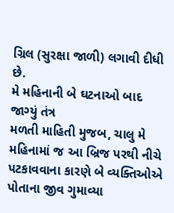ગ્રિલ (સુરક્ષા જાળી) લગાવી દીધી છે.
મે મહિનાની બે ઘટનાઓ બાદ જાગ્યું તંત્ર
મળતી માહિતી મુજબ, ચાલુ મે મહિનામાં જ આ બ્રિજ પરથી નીચે પટકાવવાના કારણે બે વ્યક્તિઓએ પોતાના જીવ ગુમાવ્યા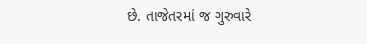છે. તાજેતરમાં જ ગુરુવારે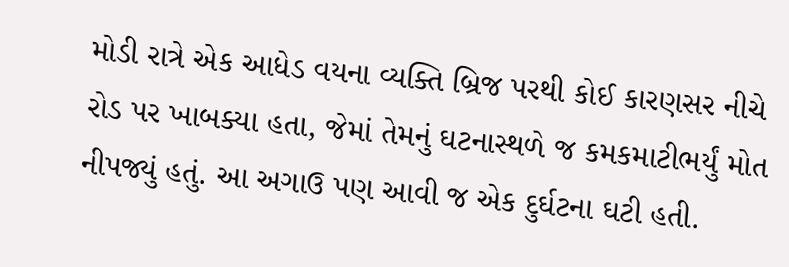મોડી રાત્રે એક આધેડ વયના વ્યક્તિ બ્રિજ પરથી કોઈ કારણસર નીચે રોડ પર ખાબક્યા હતા, જેમાં તેમનું ઘટનાસ્થળે જ કમકમાટીભર્યું મોત નીપજ્યું હતું. આ અગાઉ પણ આવી જ એક દુર્ઘટના ઘટી હતી.